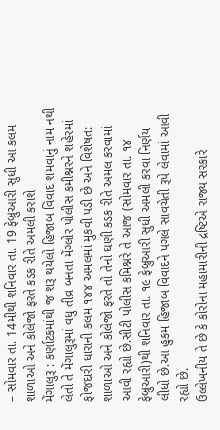– સોમવાર તા. 14મીથી શનિવાર તા. 19 ફેબ્રુઆરી સુધી આ કલમ શાળાઓ અને કોલેજો ફરતે કડક રીતે અમલી કરાશે
મેંગાલુરૂ : કર્ણાટકમાંથી જ શરૂ થયેલો હિજાબ વિવાદ શમવાનું નામ નથી લેતો તે મેંગાલુરૂમાં વધુ તીવ્ર બનતા મેંગ્લોર પોલીસ કમીશ્નરને શહેરમાં ફોજદારી ધારાની કલમ ૧૪૪ અમલમાં મુકવી પડી છે અને વિશેષત: શાળાઓ અને કોલેજો ફરતે તો તેનો ઘણી કડક રીતે અમલ કરવામાં આવી રહ્યો છે.સીટી પોલીસ કમિશ્નરે તે આજ (સોમવાર તા. ૧૪ ફેબ્રુઆરી)થી શનિવાર તા. ૧૯ ફેબ્રુઆરી સુધી અમલી કરવા નિર્ણય લીધો છે.આ હુકમ હિજાબ વિવાદને પગલે સાવચેતી રૂપે લેવામાં આવી રહ્યો છે.
ઉલ્લેખનીય તે છે કે કોરોના મહામારીની દ્રષ્ટિએ રાજ્ય સરકારે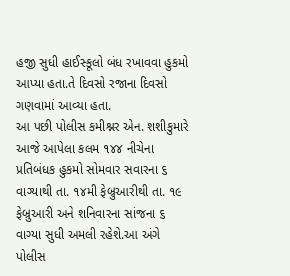હજી સુધી હાઈસ્કૂલો બંધ રખાવવા હુકમો આપ્યા હતા.તે દિવસો રજાના દિવસો ગણવામાં આવ્યા હતા.
આ પછી પોલીસ કમીશ્નર એન. શશીકુમારે આજે આપેલા કલમ ૧૪૪ નીચેના પ્રતિબંધક હુકમો સોમવાર સવારના ૬ વાગ્યાથી તા. ૧૪મી ફેબ્રુઆરીથી તા. ૧૯ ફેબ્રુઆરી અને શનિવારના સાંજના ૬ વાગ્યા સુધી અમલી રહેશે.આ અંગે પોલીસ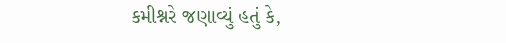કમીશ્નરે જણાવ્યું હતું કે,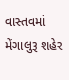વાસ્તવમાં મેંગાલુરૂ શહેર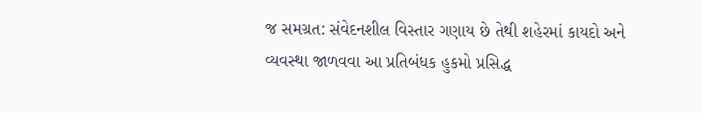જ સમગ્રત: સંવેદનશીલ વિસ્તાર ગણાય છે તેથી શહેરમાં કાયદો અને વ્યવસ્થા જાળવવા આ પ્રતિબંધક હુકમો પ્રસિદ્ધ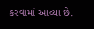કરવામાં આવ્યા છે.